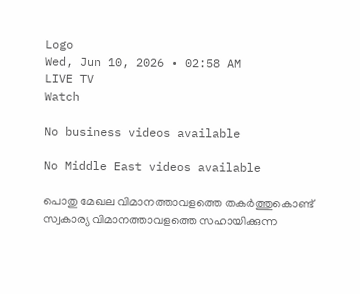Logo
Wed, Jun 10, 2026 • 02:58 AM
LIVE TV
Watch

No business videos available

No Middle East videos available

പൊതു മേഖല വിമാനത്താവളത്തെ തകർത്തുകൊണ്ട്‌ സ്വകാര്യ വിമാനത്താവളത്തെ സഹായിക്കുന്ന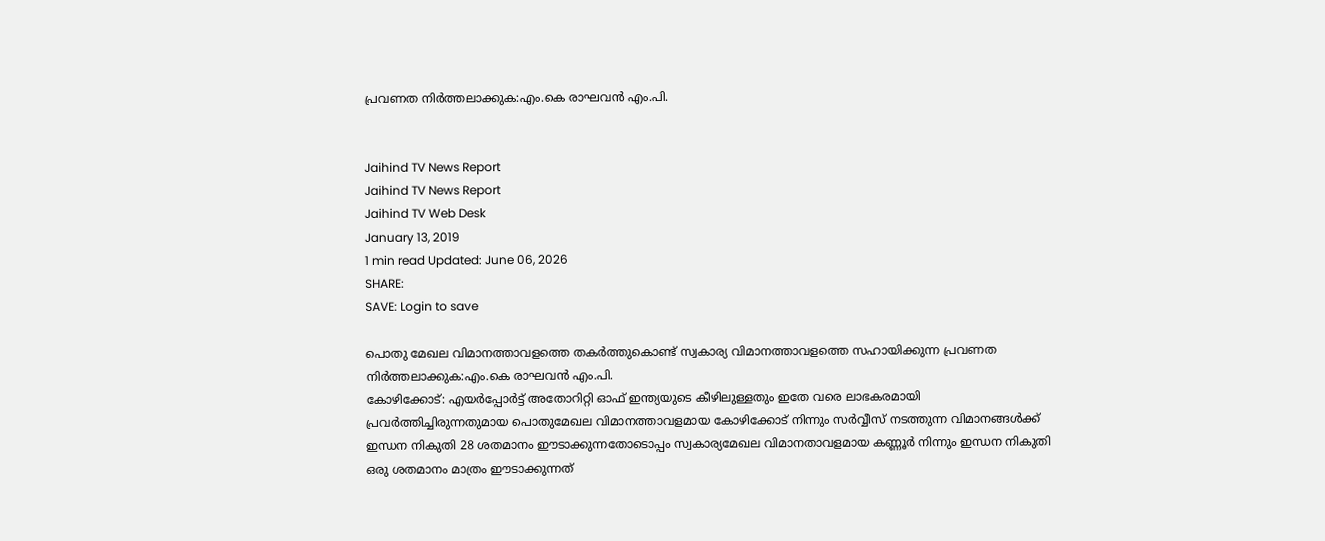പ്രവണത നിർത്തലാക്കുക:എം.കെ രാഘവൻ എം.പി.


Jaihind TV News Report
Jaihind TV News Report
Jaihind TV Web Desk
January 13, 2019
1 min read Updated: June 06, 2026
SHARE:
SAVE: Login to save

പൊതു മേഖല വിമാനത്താവളത്തെ തകർത്തുകൊണ്ട്‌ സ്വകാര്യ വിമാനത്താവളത്തെ സഹായിക്കുന്ന പ്രവണത നിർത്തലാക്കുക:എം.കെ രാഘവൻ എം.പി.
കോഴിക്കോട്‌: എയർപ്പോർട്ട്‌ അതോറിറ്റി ഓഫ്‌ ഇന്ത്യയുടെ കീഴിലുള്ളതും ഇതേ വരെ ലാഭകരമായി പ്രവർത്തിച്ചിരുന്നതുമായ പൊതുമേഖല വിമാനത്താവളമായ കോഴിക്കോട്‌ നിന്നും സർവ്വീസ്‌ നടത്തുന്ന വിമാനങ്ങൾക്ക്‌ ഇന്ധന നികുതി 28 ശതമാനം ഈടാക്കുന്നതോടൊപ്പം സ്വകാര്യമേഖല വിമാനതാവളമായ കണ്ണൂർ നിന്നും ഇന്ധന നികുതി ഒരു ശതമാനം മാത്രം ഈടാക്കുന്നത്‌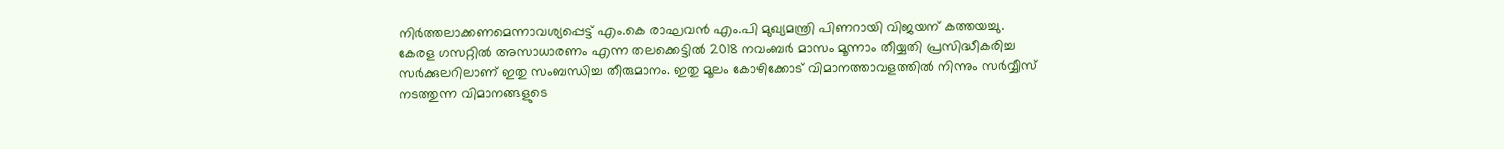നിർത്തലാക്കണമെന്നാവശ്യപ്പെട്ട്‌ എം.കെ രാഘവൻ എം.പി മുഖ്യമന്ത്രി പിണറായി വിജയന്‌ കത്തയച്ചു. കേരള ഗസറ്റിൽ അസാധാരണം എന്ന തലക്കെട്ടിൽ 2018 നവംബർ മാസം മൂന്നാം തീയ്യതി പ്രസിദ്ധീകരിച്ച സർക്കുലറിലാണ്‌ ഇതു സംബന്ധിച്ച തീരുമാനം. ഇതു മൂലം കോഴിക്കോട്‌ വിമാനത്താവളത്തിൽ നിന്നും സർവ്വീസ്‌ നടത്തുന്ന വിമാനങ്ങളുടെ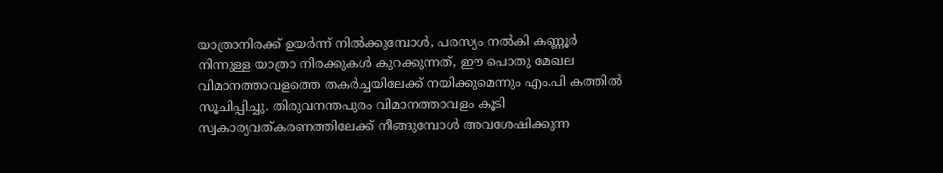യാത്രാനിരക്ക്‌ ഉയർന്ന്‌ നിൽക്കുമ്പോൾ, പരസ്യം നൽകി കണ്ണൂർ നിന്നുള്ള യാത്രാ നിരക്കുകൾ കുറക്കുന്നത്‌, ഈ പൊതു മേഖല വിമാനത്താവളത്തെ തകർച്ചയിലേക്ക്‌ നയിക്കുമെന്നും എം.പി കത്തിൽ സൂചിപ്പിച്ചു. തിരുവനന്തപുരം വിമാനത്താവളം കൂടി സ്വകാര്യവത്കരണത്തിലേക്ക്‌ നീങ്ങുമ്പോൾ അവശേഷിക്കുന്ന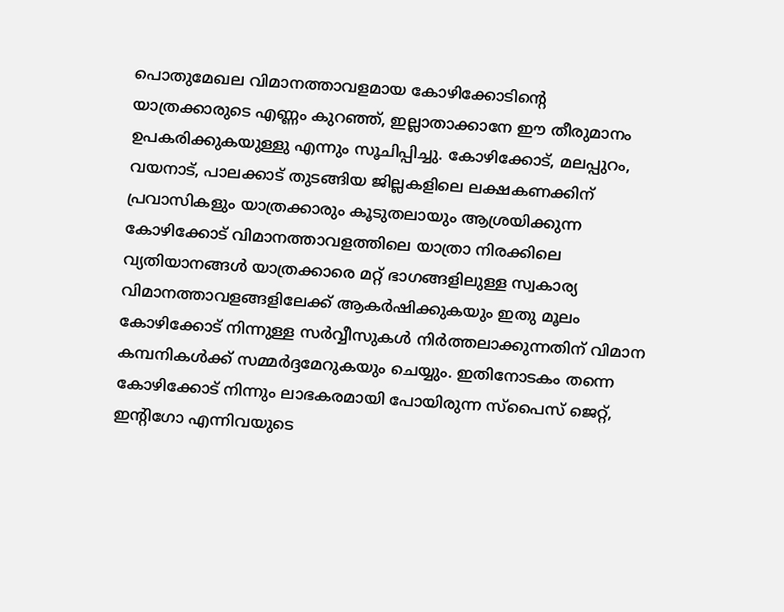പൊതുമേഖല വിമാനത്താവളമായ കോഴിക്കോടിന്റെ യാത്രക്കാരുടെ എണ്ണം കുറഞ്ഞ്‌, ഇല്ലാതാക്കാനേ ഈ തീരുമാനം ഉപകരിക്കുകയുള്ളു എന്നും സൂചിപ്പിച്ചു. കോഴിക്കോട്‌, മലപ്പുറം, വയനാട്‌, പാലക്കാട്‌ തുടങ്ങിയ ജില്ലകളിലെ ലക്ഷകണക്കിന്‌ പ്രവാസികളും യാത്രക്കാരും കൂടുതലായും ആശ്രയിക്കുന്ന കോഴിക്കോട്‌ വിമാനത്താവളത്തിലെ യാത്രാ നിരക്കിലെ വ്യതിയാനങ്ങൾ യാത്രക്കാരെ മറ്റ്‌ ഭാഗങ്ങളിലുള്ള സ്വകാര്യ വിമാനത്താവളങ്ങളിലേക്ക്‌ ആകർഷിക്കുകയും ഇതു മൂലം കോഴിക്കോട്‌ നിന്നുള്ള സർവ്വീസുകൾ നിർത്തലാക്കുന്നതിന്‌ വിമാന കമ്പനികൾക്ക്‌ സമ്മർദ്ദമേറുകയും ചെയ്യും. ഇതിനോടകം തന്നെ കോഴിക്കോട്‌ നിന്നും ലാഭകരമായി പോയിരുന്ന സ്പൈസ്‌ ജെറ്റ്‌, ഇന്റിഗോ എന്നിവയുടെ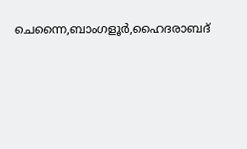ചെന്നൈ,ബാംഗളൂർ,ഹൈദരാബദ്‌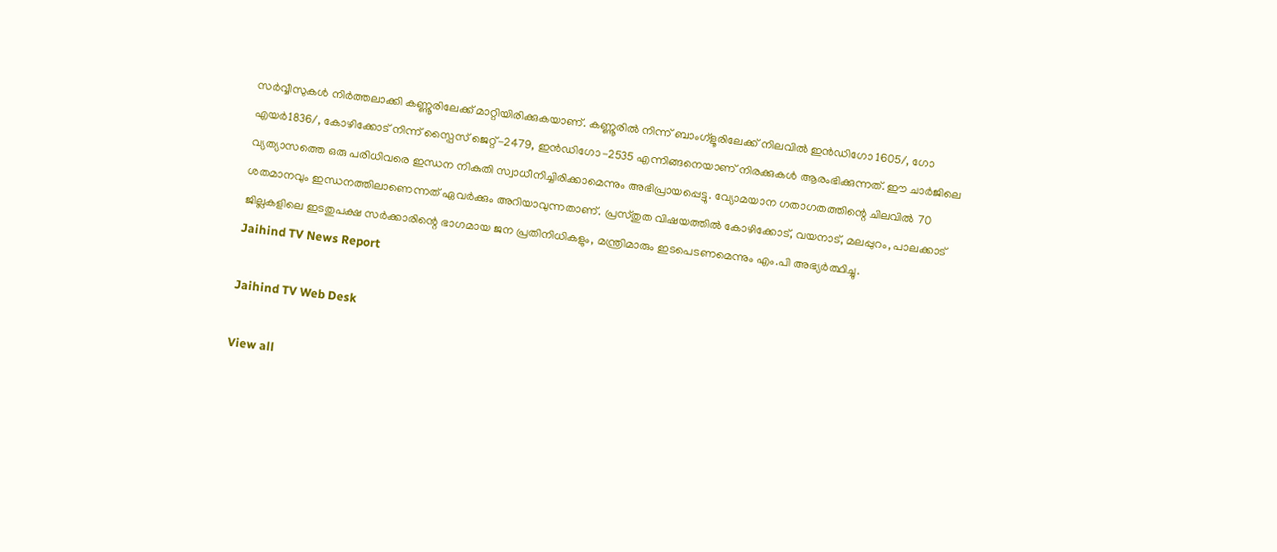സർവ്വീസുകൾ നിർത്തലാക്കി കണ്ണൂരിലേക്ക്‌ മാറ്റിയിരിക്കുകയാണ്‌. കണ്ണൂരിൽ നിന്ന്‌ ബാംഗ്ളൂരിലേക്ക്‌ നിലവിൽ ഇൻഡിഗോ 1605/, ഗോ എയർ1836/, കോഴിക്കോട്‌ നിന്ന്‌ സ്പൈസ്‌ ജെറ്റ്‌-2479, ഇൻഡിഗോ-2535 എന്നിങ്ങനെയാണ്‌ നിരക്കുകൾ ആരംഭിക്കുന്നത്‌. ഈ ചാർജിലെ വ്യത്യാസത്തെ ഒരു പരിധിവരെ ഇന്ധന നികുതി സ്വാധീനിച്ചിരിക്കാമെന്നും അഭിപ്രായപ്പെട്ടു. വ്യോമയാന ഗതാഗതത്തിന്റെ ചിലവിൽ 70 ശതമാനവും ഇന്ധനത്തിലാണെന്നത്‌ ഏവർക്കും അറിയാവുന്നതാണ്‌. പ്രസ്തുത വിഷയത്തിൽ കോഴിക്കോട്‌, വയനാട്‌, മലപ്പുറം, പാലക്കാട്‌ ജില്ലകളിലെ ഇടതുപക്ഷ സർക്കാരിന്റെ ഭാഗമായ ജന പ്രതിനിധികളും, മന്ത്രിമാരും ഇടപെടണമെന്നും എം.പി അഭ്യർത്ഥിച്ചു.
Jaihind TV News Report

Jaihind TV Web Desk

View all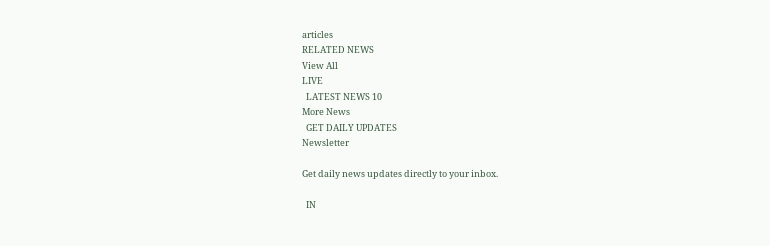articles
RELATED NEWS
View All
LIVE
  LATEST NEWS 10
More News
  GET DAILY UPDATES
Newsletter

Get daily news updates directly to your inbox.

  IN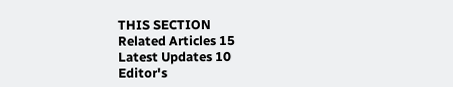THIS SECTION
Related Articles 15
Latest Updates 10
Editor's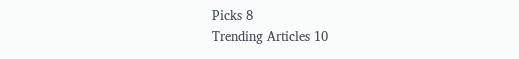Picks 8
Trending Articles 10